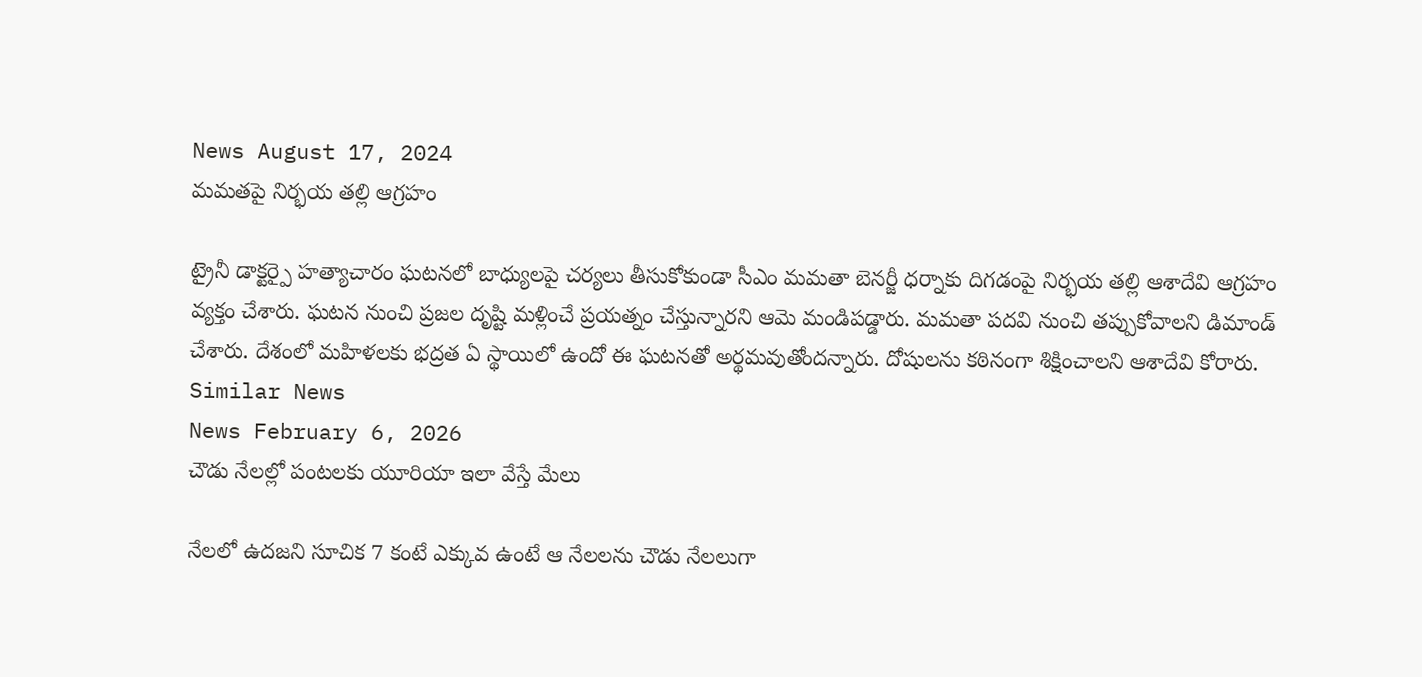News August 17, 2024
మమతపై నిర్భయ తల్లి ఆగ్రహం

ట్రైనీ డాక్టర్పై హత్యాచారం ఘటనలో బాధ్యులపై చర్యలు తీసుకోకుండా సీఎం మమతా బెనర్జీ ధర్నాకు దిగడంపై నిర్భయ తల్లి ఆశాదేవి ఆగ్రహం వ్యక్తం చేశారు. ఘటన నుంచి ప్రజల దృష్టి మళ్లించే ప్రయత్నం చేస్తున్నారని ఆమె మండిపడ్డారు. మమతా పదవి నుంచి తప్పుకోవాలని డిమాండ్ చేశారు. దేశంలో మహిళలకు భద్రత ఏ స్థాయిలో ఉందో ఈ ఘటనతో అర్థమవుతోందన్నారు. దోషులను కఠినంగా శిక్షించాలని ఆశాదేవి కోరారు.
Similar News
News February 6, 2026
చౌడు నేలల్లో పంటలకు యూరియా ఇలా వేస్తే మేలు

నేలలో ఉదజని సూచిక 7 కంటే ఎక్కువ ఉంటే ఆ నేలలను చౌడు నేలలుగా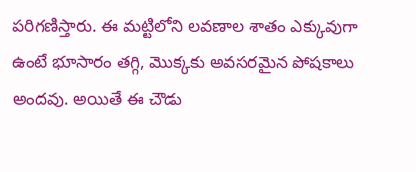పరిగణిస్తారు. ఈ మట్టిలోని లవణాల శాతం ఎక్కువుగా ఉంటే భూసారం తగ్గి, మొక్కకు అవసరమైన పోషకాలు అందవు. అయితే ఈ చౌడు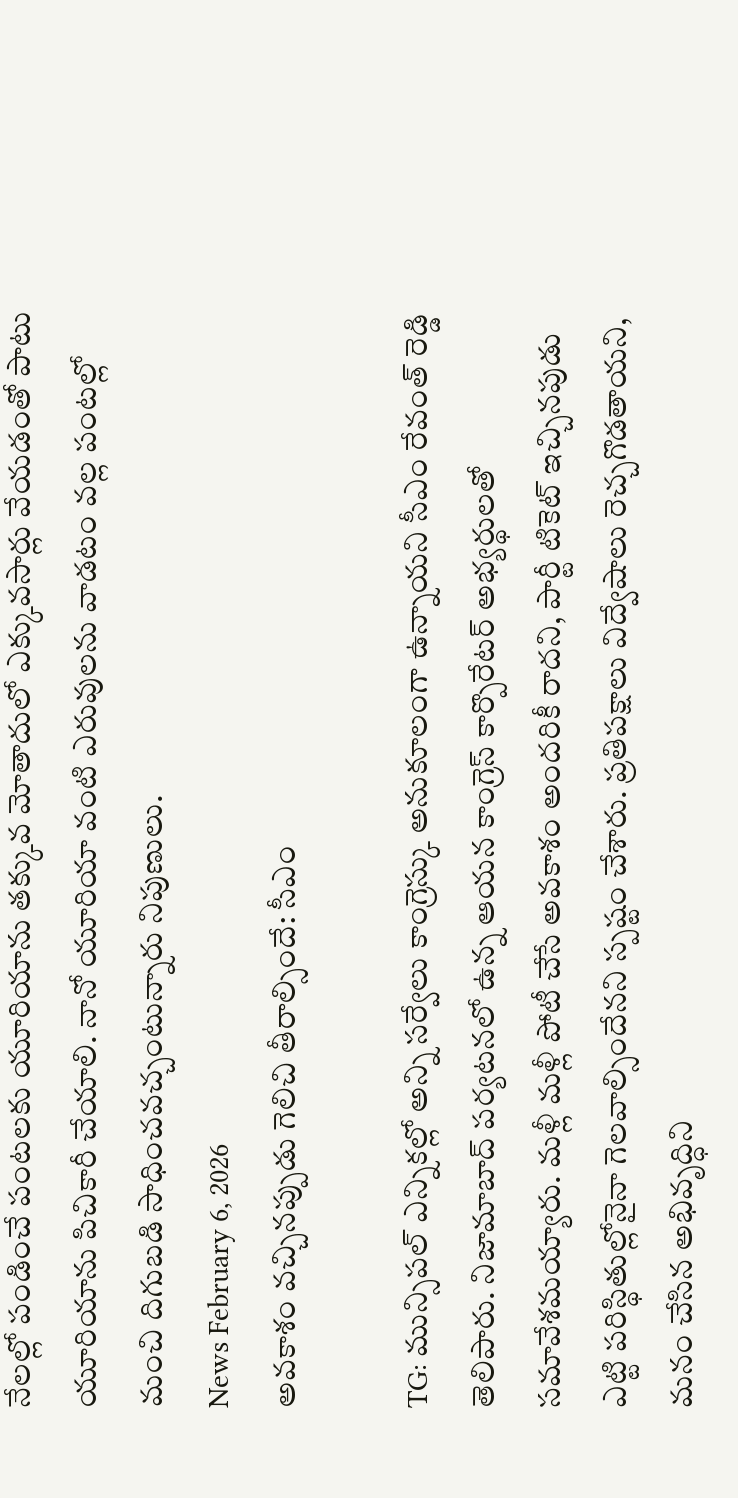నేలల్లో పండించే పంటలకు యూరియాను తక్కువ మోతాదులో ఎక్కువసార్లు వేయడంతో పాటు యూరియాను పిచికారీ చేయాలి. నానో యూరియా వంటి ఎరువులను వాడటం వల్ల పంటల్లో మంచి దిగుబడి సాధించవచ్చంటున్నారు నిపుణులు.
News February 6, 2026
అవకాశం వచ్చినప్పుడు గెలిచి తీరాల్సిందే: సీఎం

TG: మున్సిపల్ ఎన్నికల్లో అన్ని సర్వేలు కాంగ్రెస్కు అనుకూలంగా ఉన్నాయని సీఎం రేవంత్ రెడ్డి తెలిపారు. నిజామాబాద్ పర్యటనలో ఉన్న ఆయన కాంగ్రెస్ కార్పొరేటర్ అభ్యర్థులతో సమావేశమయ్యారు. మళ్లీ మళ్లీ పోటీ చేసే అవకాశం అందరికీ రాదని, పార్టీ టికెట్ ఇచ్చినపుడు ఎట్టి పరిస్థితుల్లోనైనా గెలవాల్సిందేనని స్పష్టం చేశారు. ప్రతిపక్షాలు విద్వేషాలు రెచ్చగొడతాయని, మనం చేసిన అభివృద్ధిని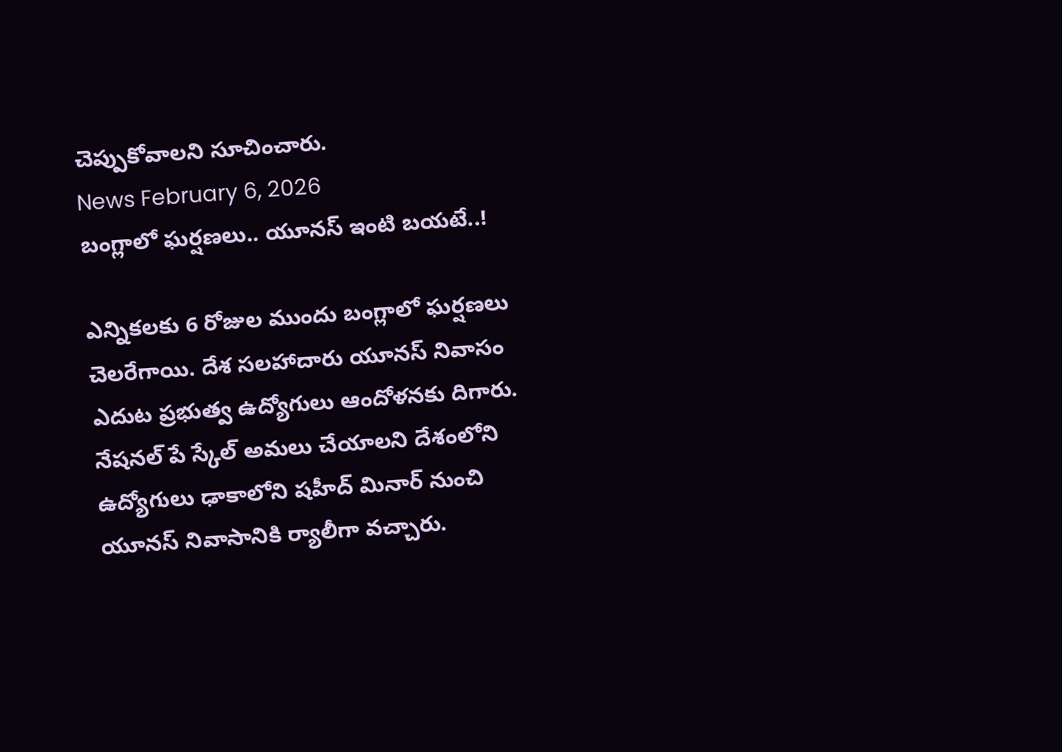చెప్పుకోవాలని సూచించారు.
News February 6, 2026
బంగ్లాలో ఘర్షణలు.. యూనస్ ఇంటి బయటే..!

ఎన్నికలకు 6 రోజుల ముందు బంగ్లాలో ఘర్షణలు చెలరేగాయి. దేశ సలహాదారు యూనస్ నివాసం ఎదుట ప్రభుత్వ ఉద్యోగులు ఆందోళనకు దిగారు. నేషనల్ పే స్కేల్ అమలు చేయాలని దేశంలోని ఉద్యోగులు ఢాకాలోని షహీద్ మినార్ నుంచి యూనస్ నివాసానికి ర్యాలీగా వచ్చారు.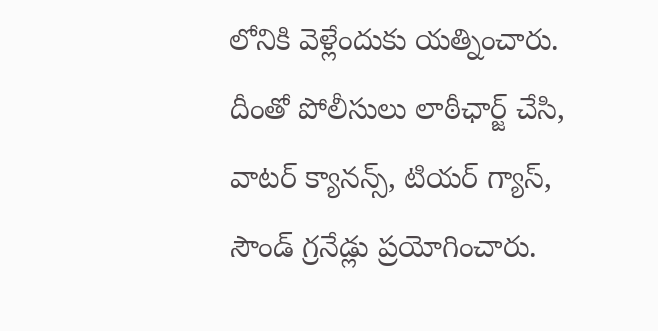లోనికి వెళ్లేందుకు యత్నించారు. దీంతో పోలీసులు లాఠీఛార్జ్ చేసి, వాటర్ క్యానన్స్, టియర్ గ్యాస్, సౌండ్ గ్రనేడ్లు ప్రయోగించారు.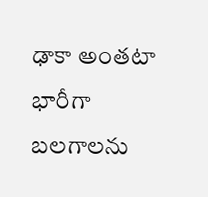ఢాకా అంతటా భారీగా బలగాలను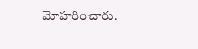మోహరించారు.